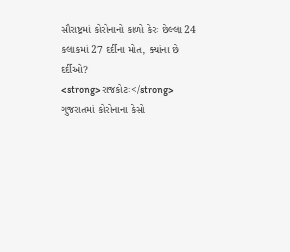સૌરાષ્ટ્રમાં કોરોનાનો કાળો કેરઃ છેલ્લા 24 કલાકમાં 27 દર્દીના મોત, ક્યાંના છે દર્દીઓ?
<strong>રાજકોટઃ</strong> ગુજરાતમાં કોરોનાના કેસો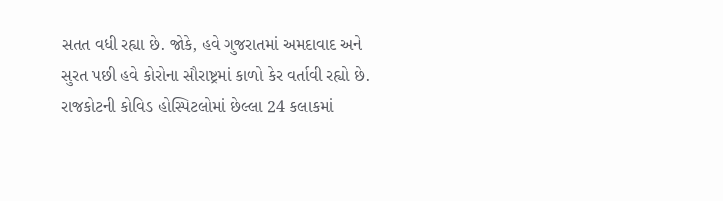સતત વધી રહ્યા છે. જોકે, હવે ગુજરાતમાં અમદાવાદ અને સુરત પછી હવે કોરોના સૌરાષ્ટ્રમાં કાળો કેર વર્તાવી રહ્યો છે. રાજકોટની કોવિડ હોસ્પિટલોમાં છેલ્લા 24 કલાકમાં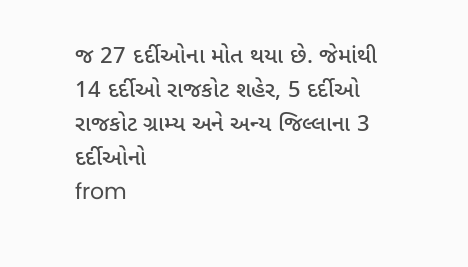જ 27 દર્દીઓના મોત થયા છે. જેમાંથી 14 દર્દીઓ રાજકોટ શહેર, 5 દર્દીઓ રાજકોટ ગ્રામ્ય અને અન્ય જિલ્લાના 3 દર્દીઓનો
from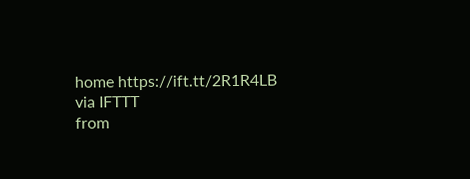home https://ift.tt/2R1R4LB
via IFTTT
from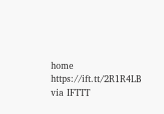home https://ift.tt/2R1R4LB
via IFTTT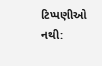ટિપ્પણીઓ નથી: